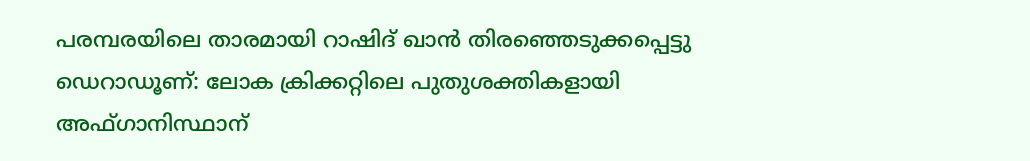പരമ്പരയിലെ താരമായി റാഷിദ് ഖാന്‍ തിരഞ്ഞെടുക്കപ്പെട്ടു
ഡെറാഡൂണ്: ലോക ക്രിക്കറ്റിലെ പുതുശക്തികളായി അഫ്ഗാനിസ്ഥാന്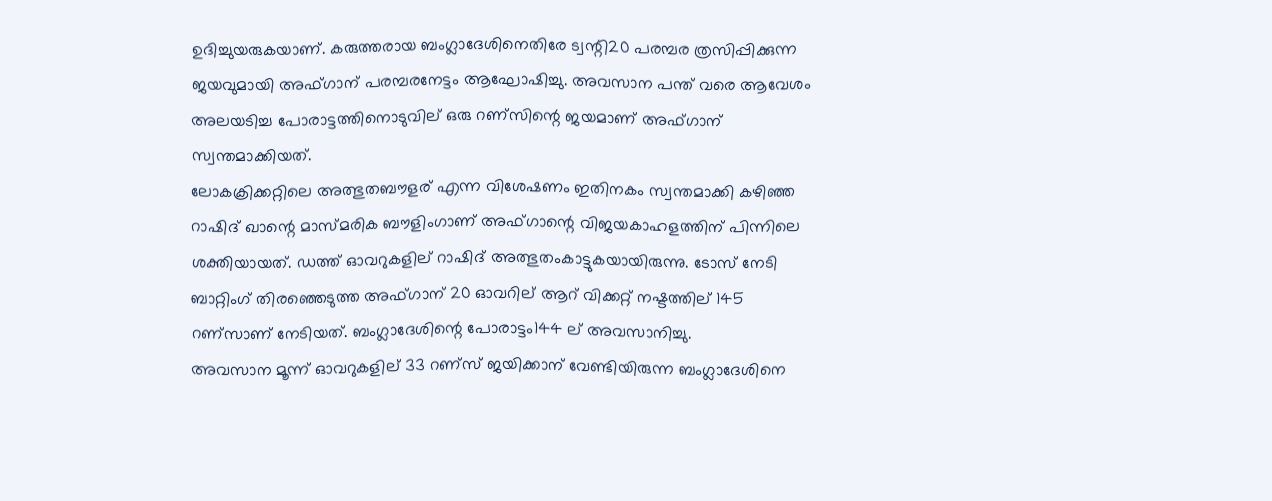ഉദിച്ചുയരുകയാണ്. കരുത്തരായ ബംഗ്ലാദേശിനെതിരേ ട്വന്റി20 പരമ്പര ത്രസിപ്പിക്കുന്ന ജയവുമായി അഫ്ഗാന് പരമ്പരനേട്ടം ആഘോഷിച്ചു. അവസാന പന്ത് വരെ ആവേശം അലയടിച്ച പോരാട്ടത്തിനൊടുവില് ഒരു റണ്സിന്റെ ജയമാണ് അഫ്ഗാന് സ്വന്തമാക്കിയത്.
ലോകക്രിക്കറ്റിലെ അത്ഭുതബൗളര് എന്ന വിശേഷണം ഇതിനകം സ്വന്തമാക്കി കഴിഞ്ഞ റാഷിദ് ഖാന്റെ മാസ്മരിക ബൗളിംഗാണ് അഫ്ഗാന്റെ വിജയകാഹളത്തിന് പിന്നിലെ ശക്തിയായത്. ഡത്ത് ഓവറുകളില് റാഷിദ് അത്ഭുതംകാട്ടുകയായിരുന്നു. ടോസ് നേടി ബാറ്റിംഗ് തിരഞ്ഞെടുത്ത അഫ്ഗാന് 20 ഓവറില് ആറ് വിക്കറ്റ് നഷ്ടത്തില് 145 റണ്സാണ് നേടിയത്. ബംഗ്ലാദേശിന്റെ പോരാട്ടം144 ല് അവസാനിച്ചു.
അവസാന മൂന്ന് ഓവറുകളില് 33 റണ്സ് ജയിക്കാന് വേണ്ടിയിരുന്ന ബംഗ്ലാദേശിനെ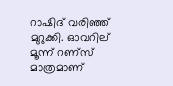റാഷിദ് വരിഞ്ഞ് മുറുക്കി. ഓവറില് മൂന്ന് റണ്സ് മാത്രമാണ്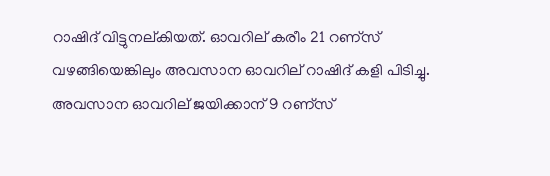റാഷിദ് വിട്ടുനല്കിയത്. ഓവറില് കരീം 21 റണ്സ് വഴങ്ങിയെങ്കിലും അവസാന ഓവറില് റാഷിദ് കളി പിടിച്ചു. അവസാന ഓവറില് ജയിക്കാന് 9 റണ്സ്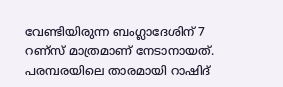വേണ്ടിയിരുന്ന ബംഗ്ലാദേശിന് 7 റണ്സ് മാത്രമാണ് നേടാനായത്.
പരമ്പരയിലെ താരമായി റാഷിദ്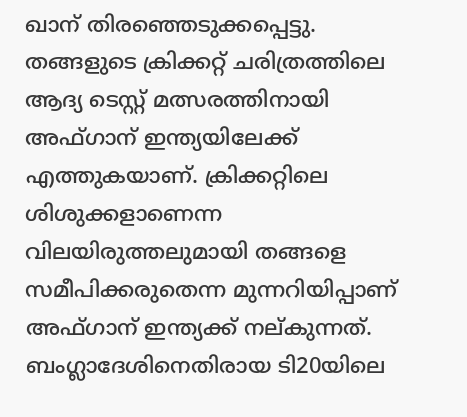ഖാന് തിരഞ്ഞെടുക്കപ്പെട്ടു. തങ്ങളുടെ ക്രിക്കറ്റ് ചരിത്രത്തിലെ ആദ്യ ടെസ്റ്റ് മത്സരത്തിനായി അഫ്ഗാന് ഇന്ത്യയിലേക്ക് എത്തുകയാണ്. ക്രിക്കറ്റിലെ ശിശുക്കളാണെന്ന വിലയിരുത്തലുമായി തങ്ങളെ സമീപിക്കരുതെന്ന മുന്നറിയിപ്പാണ് അഫ്ഗാന് ഇന്ത്യക്ക് നല്കുന്നത്. ബംഗ്ലാദേശിനെതിരായ ടി20യിലെ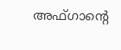അഫ്ഗാന്റെ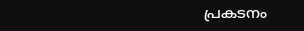പ്രകടനം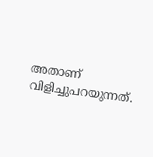അതാണ് വിളിച്ചുപറയുന്നത്.